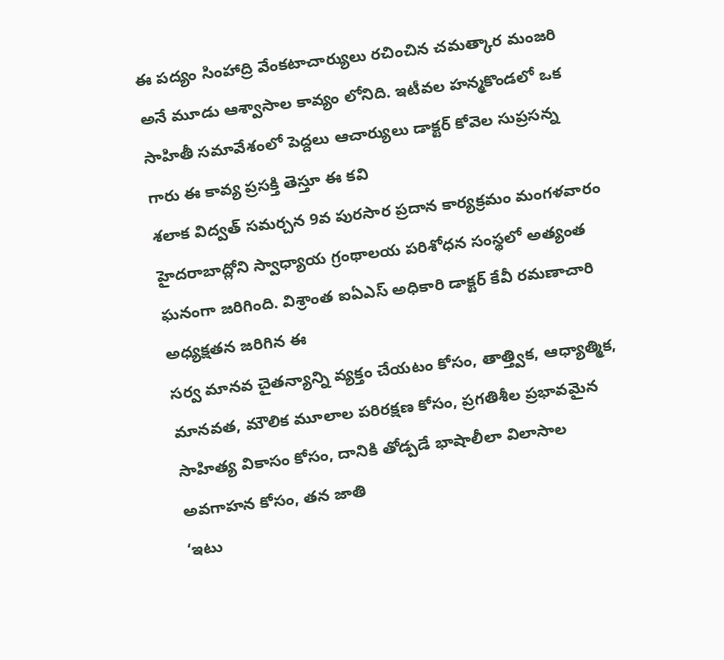ఈ పద్యం సింహాద్రి వేంకటాచార్యులు రచించిన చమత్కార మంజరి అనే మూడు ఆశ్వాసాల కావ్యం లోనిది. ఇటీవల హన్మకొండలో ఒక సాహితీ సమావేశంలో పెద్దలు ఆచార్యులు డాక్టర్ కోవెల సుప్రసన్న గారు ఈ కావ్య ప్రసక్తి తెస్తూ ఈ కవి
శలాక విద్వత్ సమర్చన 9వ పురసార ప్రదాన కార్యక్రమం మంగళవారం హైదరాబాద్లోని స్వాధ్యాయ గ్రంథాలయ పరిశోధన సంస్థలో అత్యంత ఘనంగా జరిగింది. విశ్రాంత ఐఏఎస్ అధికారి డాక్టర్ కేవీ రమణాచారి అధ్యక్షతన జరిగిన ఈ
సర్వ మానవ చైతన్యాన్ని వ్యక్తం చేయటం కోసం, తాత్త్విక, ఆధ్యాత్మిక, మానవత, మౌలిక మూలాల పరిరక్షణ కోసం, ప్రగతిశీల ప్రభావమైన సాహిత్య వికాసం కోసం, దానికి తోడ్పడే భాషాలీలా విలాసాల అవగాహన కోసం, తన జాతి
‘ఇటు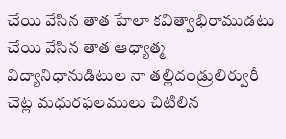చేయి వేసిన తాత హేలా కవిత్వాభిరాముడటు చేయి వేసిన తాత ఆధ్యాత్మ విద్యానిధానుడిటుల నా తల్లిదండ్రులిర్వురీ చెట్ల మధురఫలములు చిటిలిన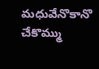మధువేనొకానొ చేకొమ్ము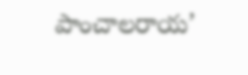పాంచాలరాయ’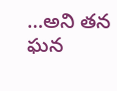…అని తన ఘన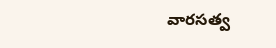వారసత్వ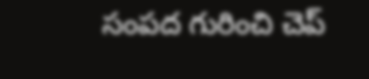సంపద గురించి చెప్